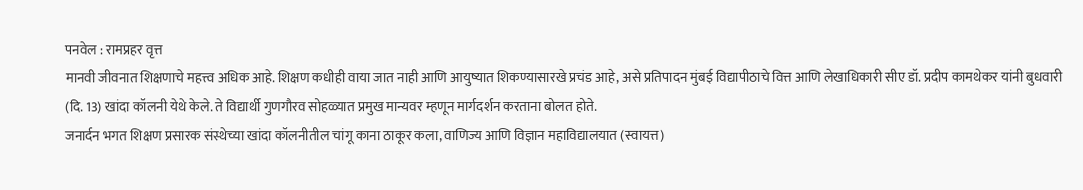पनवेल : रामप्रहर वृत्त
मानवी जीवनात शिक्षणाचे महत्त्व अधिक आहे. शिक्षण कधीही वाया जात नाही आणि आयुष्यात शिकण्यासारखे प्रचंड आहे, असे प्रतिपादन मुंबई विद्यापीठाचे वित्त आणि लेखाधिकारी सीए डॉ. प्रदीप कामथेकर यांनी बुधवारी
(दि. 13) खांदा कॉलनी येथे केले. ते विद्यार्थी गुणगौरव सोहळ्यात प्रमुख मान्यवर म्हणून मार्गदर्शन करताना बोलत होते.
जनार्दन भगत शिक्षण प्रसारक संस्थेच्या खांदा कॉलनीतील चांगू काना ठाकूर कला, वाणिज्य आणि विज्ञान महाविद्यालयात (स्वायत्त)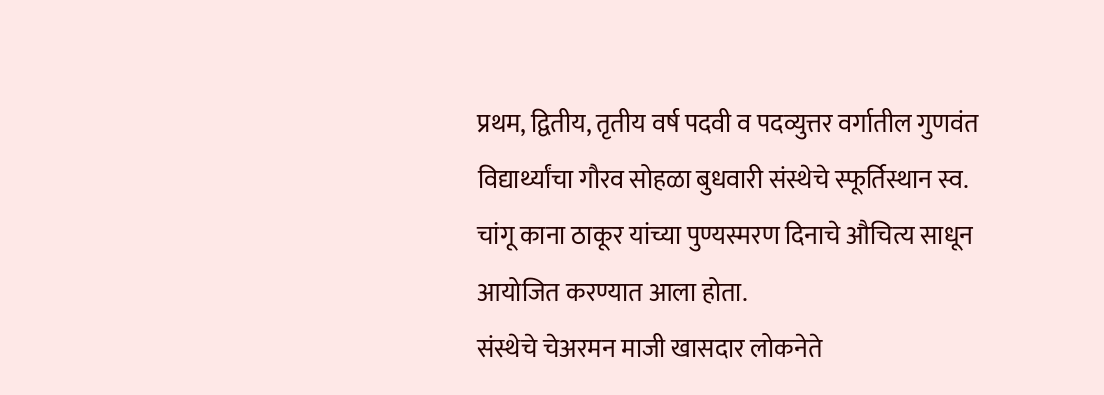प्रथम, द्वितीय, तृतीय वर्ष पदवी व पदव्युत्तर वर्गातील गुणवंत विद्यार्थ्यांचा गौरव सोहळा बुधवारी संस्थेचे स्फूर्तिस्थान स्व. चांगू काना ठाकूर यांच्या पुण्यस्मरण दिनाचे औचित्य साधून आयोजित करण्यात आला होता.
संस्थेचे चेअरमन माजी खासदार लोकनेते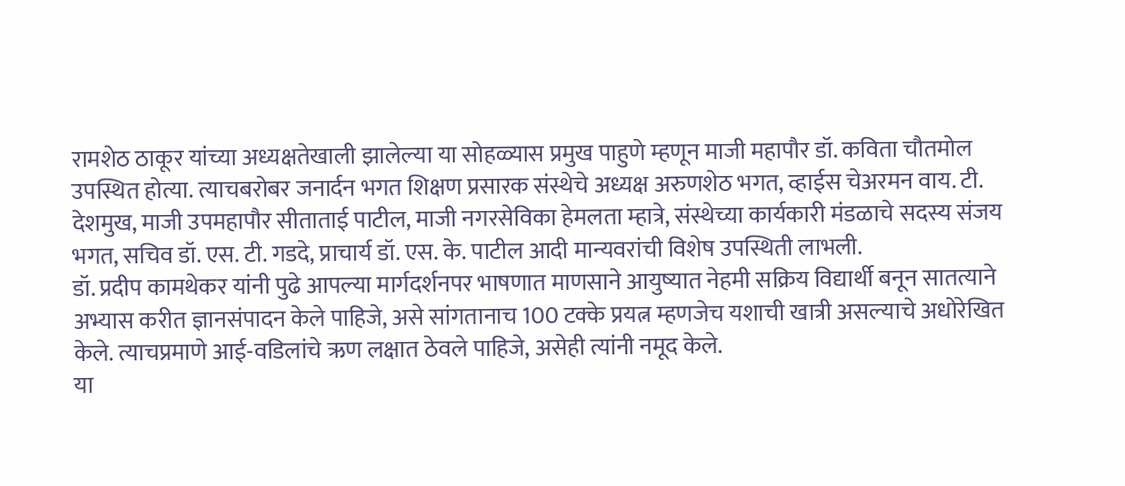रामशेठ ठाकूर यांच्या अध्यक्षतेखाली झालेल्या या सोहळ्यास प्रमुख पाहुणे म्हणून माजी महापौर डॉ. कविता चौतमोल उपस्थित होत्या. त्याचबरोबर जनार्दन भगत शिक्षण प्रसारक संस्थेचे अध्यक्ष अरुणशेठ भगत, व्हाईस चेअरमन वाय. टी. देशमुख, माजी उपमहापौर सीताताई पाटील, माजी नगरसेविका हेमलता म्हात्रे, संस्थेच्या कार्यकारी मंडळाचे सदस्य संजय भगत, सचिव डॉ. एस. टी. गडदे, प्राचार्य डॉ. एस. के. पाटील आदी मान्यवरांची विशेष उपस्थिती लाभली.
डॉ. प्रदीप कामथेकर यांनी पुढे आपल्या मार्गदर्शनपर भाषणात माणसाने आयुष्यात नेहमी सक्रिय विद्यार्थी बनून सातत्याने अभ्यास करीत ज्ञानसंपादन केले पाहिजे, असे सांगतानाच 100 टक्के प्रयत्न म्हणजेच यशाची खात्री असल्याचे अधोरेखित केले. त्याचप्रमाणे आई-वडिलांचे ऋण लक्षात ठेवले पाहिजे, असेही त्यांनी नमूद केले.
या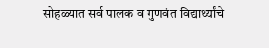सोहळ्यात सर्व पालक व गुणवंत विद्यार्थ्यांचे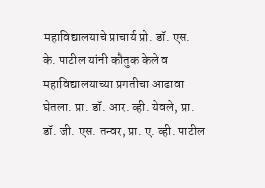महाविद्यालयाचे प्राचार्य प्रो. डॉ. एस. के. पाटील यांनी कौतुक केले व महाविद्यालयाच्या प्रगतीचा आढावा घेतला. प्रा. डॉ. आर. व्ही. येवले, प्रा. डॉ. जी. एस. तन्वर, प्रा. ए. व्ही. पाटील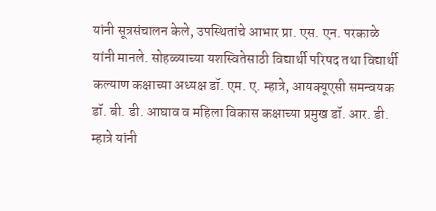यांनी सूत्रसंचालन केले, उपस्थितांचे आभार प्रा. एस. एन. परकाळे यांनी मानले. सोहळ्याच्या यशस्वितेसाठी विद्यार्थी परिषद तथा विद्यार्थी कल्याण कक्षाच्या अध्यक्ष डॉ. एम. ए. म्हात्रे, आयक्यूएसी समन्वयक डॉ. बी. डी. आघाव व महिला विकास कक्षाच्या प्रमुख डॉ. आर. डी. म्हात्रे यांनी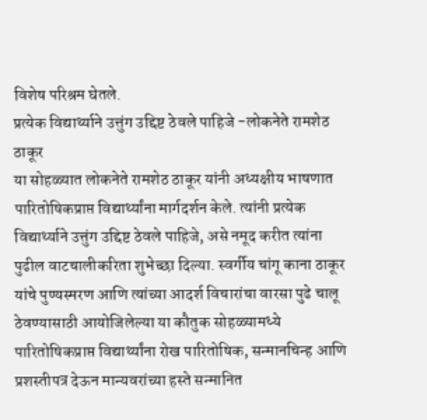विशेष परिश्रम घेतले.
प्रत्येक विद्यार्थ्याने उत्तुंग उद्दिष्ट ठेवले पाहिजे -लोकनेते रामशेठ ठाकूर
या सोहळ्यात लोकनेते रामशेठ ठाकूर यांनी अध्यक्षीय भाषणात पारितोषिकप्राप्त विद्यार्थ्यांना मार्गदर्शन केले. त्यांनी प्रत्येक विद्यार्थ्याने उत्तुंग उद्दिष्ट ठेवले पाहिजे, असे नमूद करीत त्यांना पुढील वाटचालीकरिता शुभेच्छा दिल्या. स्वर्गीय चांगू काना ठाकूर यांचे पुण्यस्मरण आणि त्यांच्या आदर्श विचारांचा वारसा पुढे चालू ठेवण्यासाठी आयोजिलेल्या या कौतुक सोहळ्यामध्ये पारितोषिकप्राप्त विद्यार्थ्यांना रोख पारितोषिक, सन्मानचिन्ह आणि प्रशस्तीपत्र देऊन मान्यवरांच्या हस्ते सन्मानित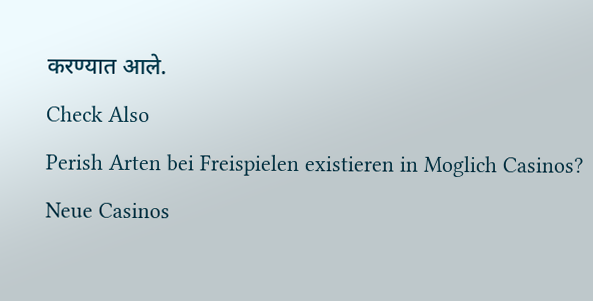करण्यात आले.
Check Also
Perish Arten bei Freispielen existieren in Moglich Casinos?
Neue Casinos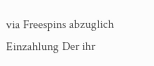via Freespins abzuglich Einzahlung Der ihr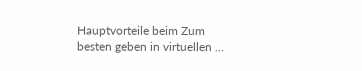Hauptvorteile beim Zum besten geben in virtuellen …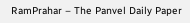RamPrahar – The Panvel Daily Paper